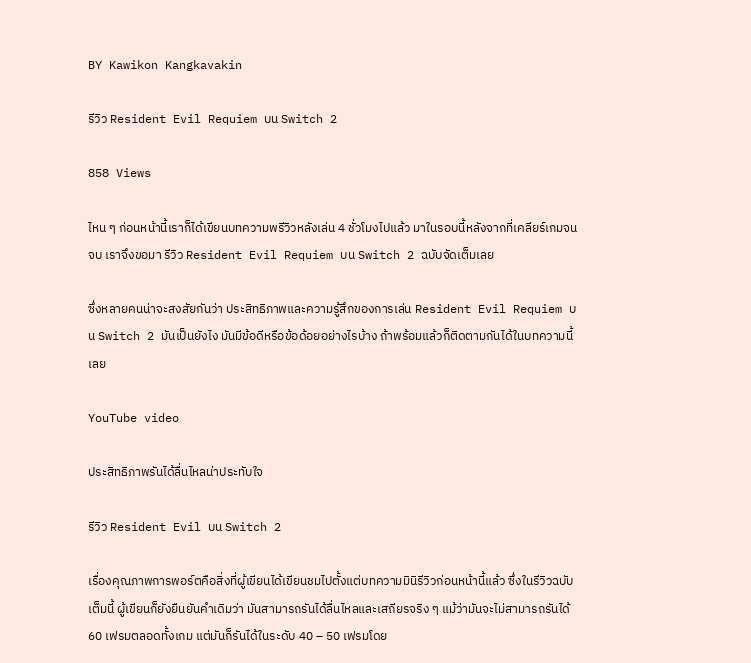BY Kawikon Kangkavakin

รีวิว Resident Evil Requiem บน Switch 2

858 Views

ไหน ๆ ก่อนหน้านี้เราก็ได้เขียนบทความพรีวิวหลังเล่น 4 ชั่วโมงไปแล้ว มาในรอบนี้หลังจากที่เคลียร์เกมจนจบ เราจึงขอมา รีวิว Resident Evil Requiem บน Switch 2 ฉบับจัดเต็มเลย

ซึ่งหลายคนน่าจะสงสัยกันว่า ประสิทธิภาพและความรู้สึกของการเล่น Resident Evil Requiem บน Switch 2 มันเป็นยังไง มันมีข้อดีหรือข้อด้อยอย่างไรบ้าง ถ้าพร้อมแล้วก็ติดตามกันได้ในบทความนี้เลย

YouTube video

ประสิทธิภาพรันได้ลื่นไหลน่าประทับใจ

รีวิว Resident Evil บน Switch 2

เรื่องคุณภาพการพอร์ตคือสิ่งที่ผู้เขียนได้เขียนชมไปตั้งแต่บทความมินิรีวิวก่อนหน้านี้แล้ว ซึ่งในรีวิวฉบับเต็มนี้ ผู้เขียนก็ยังยืนยันคำเดิมว่า มันสามารถรันได้ลื่นไหลและเสถียรจริง ๆ แม้ว่ามันจะไม่สามารถรันได้ 60 เฟรมตลอดทั้งเกม แต่มันก็รันได้ในระดับ 40 – 50 เฟรมโดย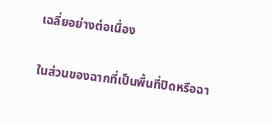เฉลี่ยอย่างต่อเนื่อง

ในส่วนของฉากที่เป็นพื้นที่ปิดหรือฉา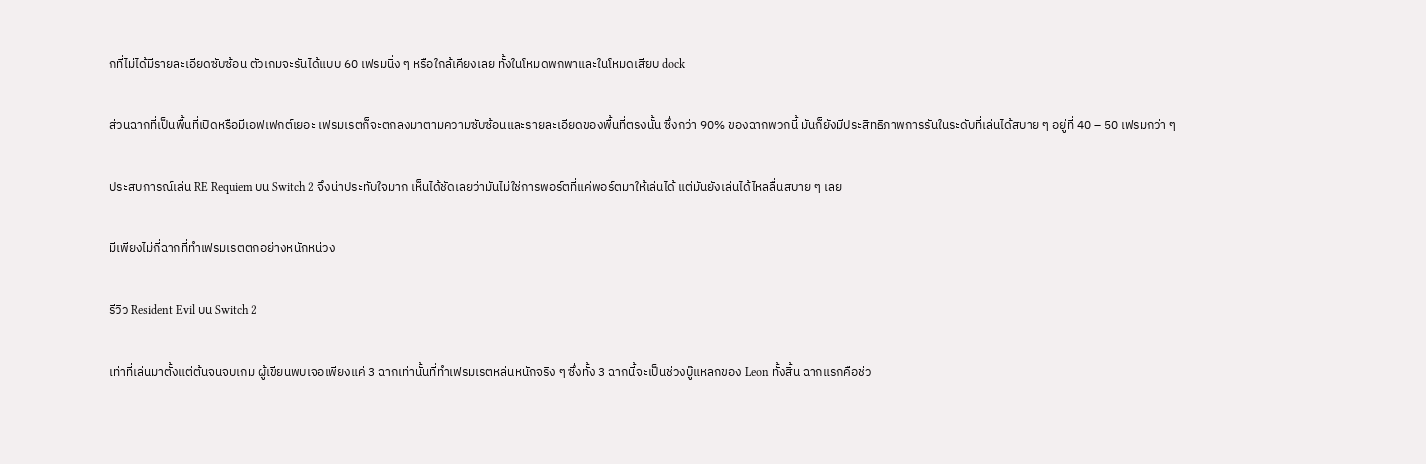กที่ไม่ได้มีรายละเอียดซับซ้อน ตัวเกมจะรันได้แบบ 60 เฟรมนิ่ง ๆ หรือใกล้เคียงเลย ทั้งในโหมดพกพาและในโหมดเสียบ dock

ส่วนฉากที่เป็นพื้นที่เปิดหรือมีเอฟเฟกต์เยอะ เฟรมเรตก็จะตกลงมาตามความซับซ้อนและรายละเอียดของพื้นที่ตรงนั้น ซึ่งกว่า 90% ของฉากพวกนี้ มันก็ยังมีประสิทธิภาพการรันในระดับที่เล่นได้สบาย ๆ อยู่ที่ 40 – 50 เฟรมกว่า ๆ

ประสบการณ์เล่น RE Requiem บน Switch 2 จึงน่าประทับใจมาก เห็นได้ชัดเลยว่ามันไม่ใช่การพอร์ตที่แค่พอร์ตมาให้เล่นได้ แต่มันยังเล่นได้ไหลลื่นสบาย ๆ เลย

มีเพียงไม่กี่ฉากที่ทำเฟรมเรตตกอย่างหนักหน่วง

รีวิว Resident Evil บน Switch 2

เท่าที่เล่นมาตั้งแต่ต้นจนจบเกม ผู้เขียนพบเจอเพียงแค่ 3 ฉากเท่านั้นที่ทำเฟรมเรตหล่นหนักจริง ๆ ซึ่งทั้ง 3 ฉากนี้จะเป็นช่วงบู๊แหลกของ Leon ทั้งสิ้น ฉากแรกคือช่ว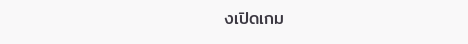งเปิดเกม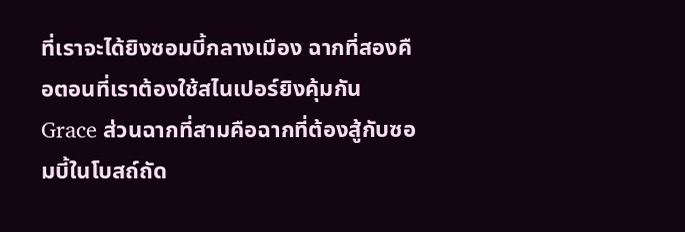ที่เราจะได้ยิงซอมบี้กลางเมือง ฉากที่สองคือตอนที่เราต้องใช้สไนเปอร์ยิงคุ้มกัน Grace ส่วนฉากที่สามคือฉากที่ต้องสู้กับซอมบี้ในโบสถ์ถัด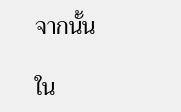จากนั้น

ใน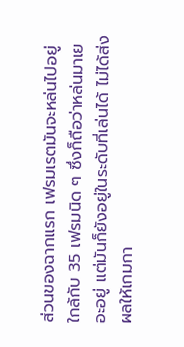ส่วนของฉากแรก เฟรมเรตมันจะหล่นไปอยู่ใกล้กับ 35 เฟรมนิด ๆ ซึ่งก็ถือว่าหล่นมาเยอะอยู่ แต่มันก็ยังอยู่ในระดับที่เล่นได้ ไม่ได้ส่งผลให้เกมกา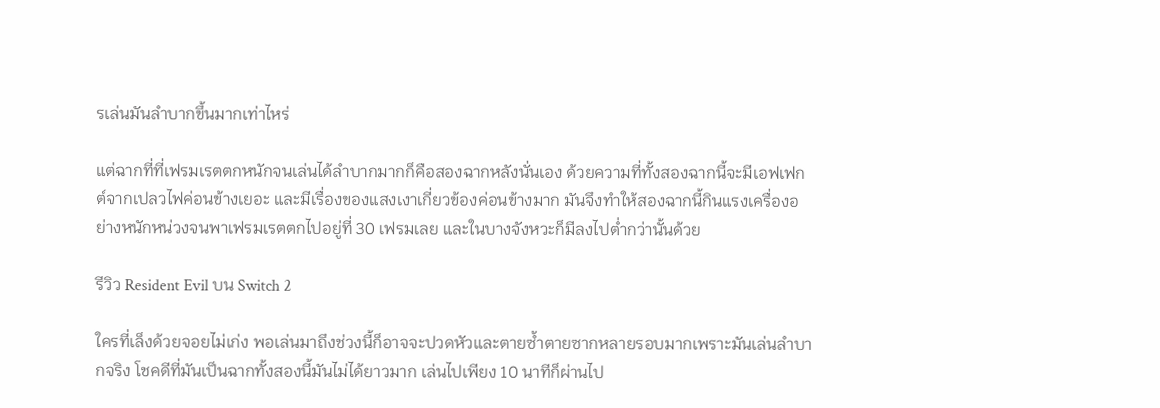รเล่นมันลำบากขึ้นมากเท่าไหร่

แต่ฉากที่ที่เฟรมเรตตกหนักจนเล่นได้ลำบากมากก็คือสองฉากหลังนั่นเอง ด้วยความที่ทั้งสองฉากนี้จะมีเอฟเฟกต์จากเปลวไฟค่อนข้างเยอะ และมีเรื่องของแสงเงาเกี่ยวข้องค่อนข้างมาก มันจึงทำให้สองฉากนี้กินแรงเครื่องอย่างหนักหน่วงจนพาเฟรมเรตตกไปอยู่ที่ 30 เฟรมเลย และในบางจังหวะก็มีลงไปต่ำกว่านั้นด้วย

รีวิว Resident Evil บน Switch 2

ใครที่เล็งด้วยจอยไม่เก่ง พอเล่นมาถึงช่วงนี้ก็อาจจะปวดหัวและตายซ้ำตายซากหลายรอบมากเพราะมันเล่นลำบากจริง โชคดีที่มันเป็นฉากทั้งสองนี้มันไม่ได้ยาวมาก เล่นไปเพียง 10 นาทีก็ผ่านไป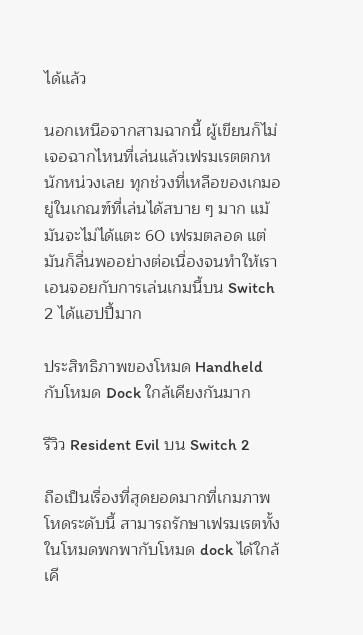ได้แล้ว

นอกเหนือจากสามฉากนี้ ผู้เขียนก็ไม่เจอฉากไหนที่เล่นแล้วเฟรมเรตตกหนักหน่วงเลย ทุกช่วงที่เหลือของเกมอยู่ในเกณฑ์ที่เล่นได้สบาย ๆ มาก แม้มันจะไม่ได้แตะ 60 เฟรมตลอด แต่มันก็ลื่นพออย่างต่อเนื่องจนทำให้เราเอนจอยกับการเล่นเกมนี้บน Switch 2 ได้แฮปปี้มาก

ประสิทธิภาพของโหมด Handheld กับโหมด Dock ใกล้เคียงกันมาก

รีวิว Resident Evil บน Switch 2

ถือเป็นเรื่องที่สุดยอดมากที่เกมภาพโหดระดับนี้ สามารถรักษาเฟรมเรตทั้งในโหมดพกพากับโหมด dock ได้ใกล้เคี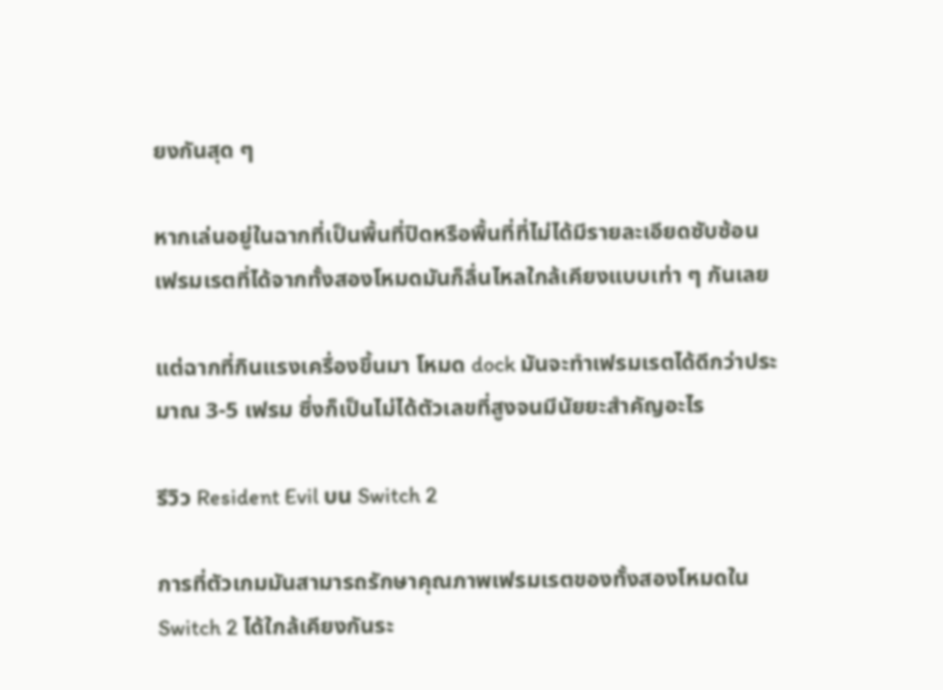ยงกันสุด ๆ

หากเล่นอยู่ในฉากที่เป็นพื้นที่ปิดหรือพื้นที่ที่ไม่ได้มีรายละเอียดซับซ้อน เฟรมเรตที่ได้จากทั้งสองโหมดมันก็ลื่นไหลใกล้เคียงแบบเท่า ๆ กันเลย

แต่ฉากที่กินแรงเครื่องขึ้นมา โหมด dock มันจะทำเฟรมเรตได้ดีกว่าประมาณ 3-5 เฟรม ซึ่งก็เป็นไม่ได้ตัวเลขที่สูงจนมีนัยยะสำคัญอะไร

รีวิว Resident Evil บน Switch 2

การที่ตัวเกมมันสามารถรักษาคุณภาพเฟรมเรตของทั้งสองโหมดใน Switch 2 ได้ใกล้เคียงกันระ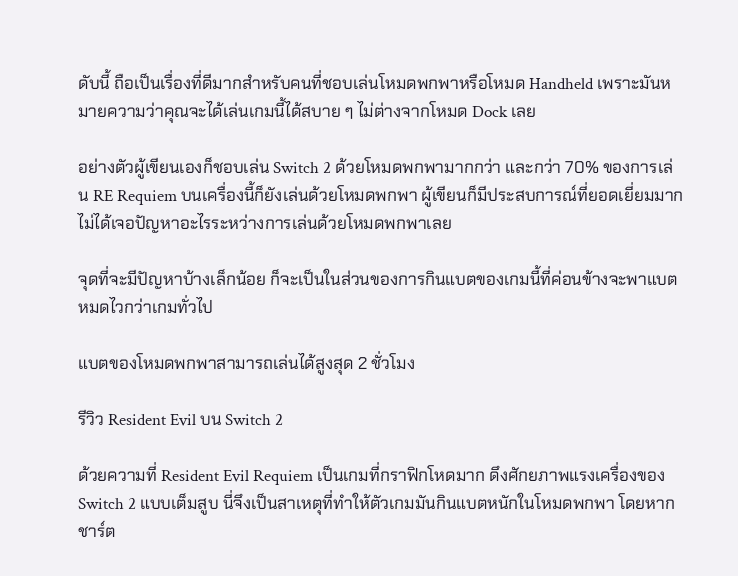ดับนี้ ถือเป็นเรื่องที่ดีมากสำหรับคนที่ชอบเล่นโหมดพกพาหรือโหมด Handheld เพราะมันหมายความว่าคุณจะได้เล่นเกมนี้ได้สบาย ๆ ไม่ต่างจากโหมด Dock เลย

อย่างตัวผู้เขียนเองก็ชอบเล่น Switch 2 ด้วยโหมดพกพามากกว่า และกว่า 70% ของการเล่น RE Requiem บนเครื่องนี้ก็ยังเล่นด้วยโหมดพกพา ผู้เขียนก็มีประสบการณ์ที่ยอดเยี่ยมมาก ไม่ได้เจอปัญหาอะไรระหว่างการเล่นด้วยโหมดพกพาเลย

จุดที่จะมีปัญหาบ้างเล็กน้อย ก็จะเป็นในส่วนของการกินแบตของเกมนี้ที่ค่อนข้างจะพาแบตหมดไวกว่าเกมทั่วไป

แบตของโหมดพกพาสามารถเล่นได้สูงสุด 2 ชั่วโมง

รีวิว Resident Evil บน Switch 2

ด้วยความที่ Resident Evil Requiem เป็นเกมที่กราฟิกโหดมาก ดึงศักยภาพแรงเครื่องของ Switch 2 แบบเต็มสูบ นี่จึงเป็นสาเหตุที่ทำให้ตัวเกมมันกินแบตหนักในโหมดพกพา โดยหากชาร์ต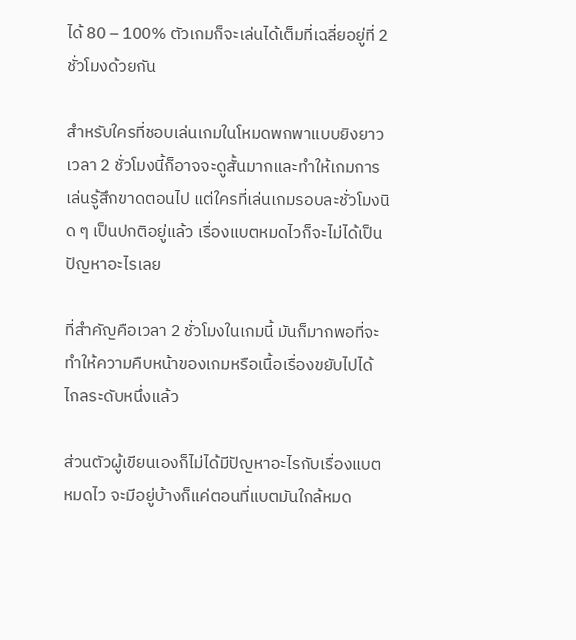ได้ 80 – 100% ตัวเกมก็จะเล่นได้เต็มที่เฉลี่ยอยู่ที่ 2 ชั่วโมงด้วยกัน

สำหรับใครที่ชอบเล่นเกมในโหมดพกพาแบบยิงยาว เวลา 2 ชั่วโมงนี้ก็อาจจะดูสั้นมากและทำให้เกมการเล่นรู้สึกขาดตอนไป แต่ใครที่เล่นเกมรอบละชั่วโมงนิด ๆ เป็นปกติอยู่แล้ว เรื่องแบตหมดไวก็จะไม่ได้เป็นปัญหาอะไรเลย

ที่สำคัญคือเวลา 2 ชั่วโมงในเกมนี้ มันก็มากพอที่จะทำให้ความคืบหน้าของเกมหรือเนื้อเรื่องขยับไปได้ไกลระดับหนึ่งแล้ว

ส่วนตัวผู้เขียนเองก็ไม่ได้มีปัญหาอะไรกับเรื่องแบตหมดไว จะมีอยู่บ้างก็แค่ตอนที่แบตมันใกล้หมด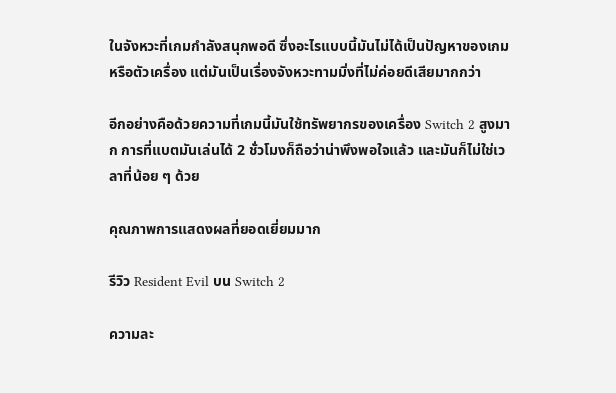ในจังหวะที่เกมกำลังสนุกพอดี ซึ่งอะไรแบบนี้มันไม่ได้เป็นปัญหาของเกมหรือตัวเครื่อง แต่มันเป็นเรื่องจังหวะทามมิ่งที่ไม่ค่อยดีเสียมากกว่า

อีกอย่างคือด้วยความที่เกมนี้มันใช้ทรัพยากรของเครื่อง Switch 2 สูงมาก การที่แบตมันเล่นได้ 2 ชั่วโมงก็ถือว่าน่าพึงพอใจแล้ว และมันก็ไม่ใช่เวลาที่น้อย ๆ ด้วย

คุณภาพการแสดงผลที่ยอดเยี่ยมมาก

รีวิว Resident Evil บน Switch 2

ความละ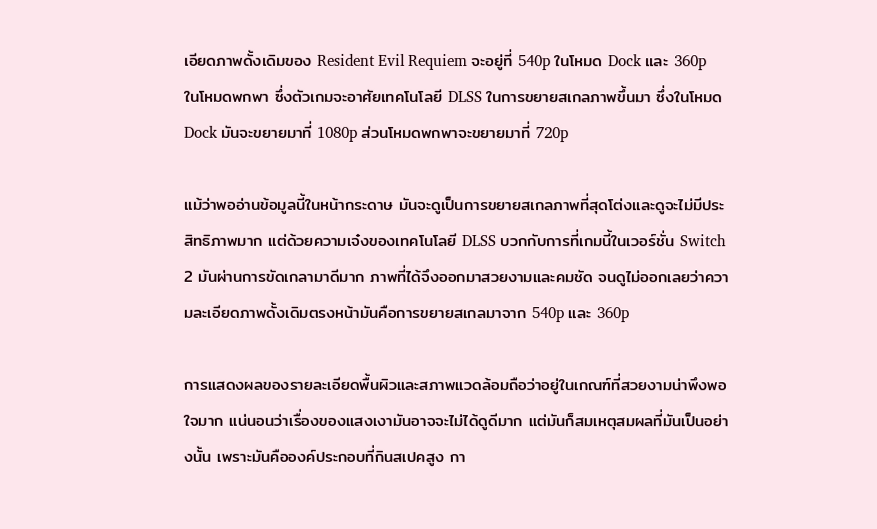เอียดภาพดั้งเดิมของ Resident Evil Requiem จะอยู่ที่ 540p ในโหมด Dock และ 360p ในโหมดพกพา ซึ่งตัวเกมจะอาศัยเทคโนโลยี DLSS ในการขยายสเกลภาพขึ้นมา ซึ่งในโหมด Dock มันจะขยายมาที่ 1080p ส่วนโหมดพกพาจะขยายมาที่ 720p

แม้ว่าพออ่านข้อมูลนี้ในหน้ากระดาษ มันจะดูเป็นการขยายสเกลภาพที่สุดโต่งและดูจะไม่มีประสิทธิภาพมาก แต่ด้วยความเจ๋งของเทคโนโลยี DLSS บวกกับการที่เกมนี้ในเวอร์ชั่น Switch 2 มันผ่านการขัดเกลามาดีมาก ภาพที่ได้จึงออกมาสวยงามและคมชัด จนดูไม่ออกเลยว่าความละเอียดภาพดั้งเดิมตรงหน้ามันคือการขยายสเกลมาจาก 540p และ 360p

การแสดงผลของรายละเอียดพื้นผิวและสภาพแวดล้อมถือว่าอยู่ในเกณฑ์ที่สวยงามน่าพึงพอใจมาก แน่นอนว่าเรื่องของแสงเงามันอาจจะไม่ได้ดูดีมาก แต่มันก็สมเหตุสมผลที่มันเป็นอย่างนั้น เพราะมันคือองค์ประกอบที่กินสเปคสูง กา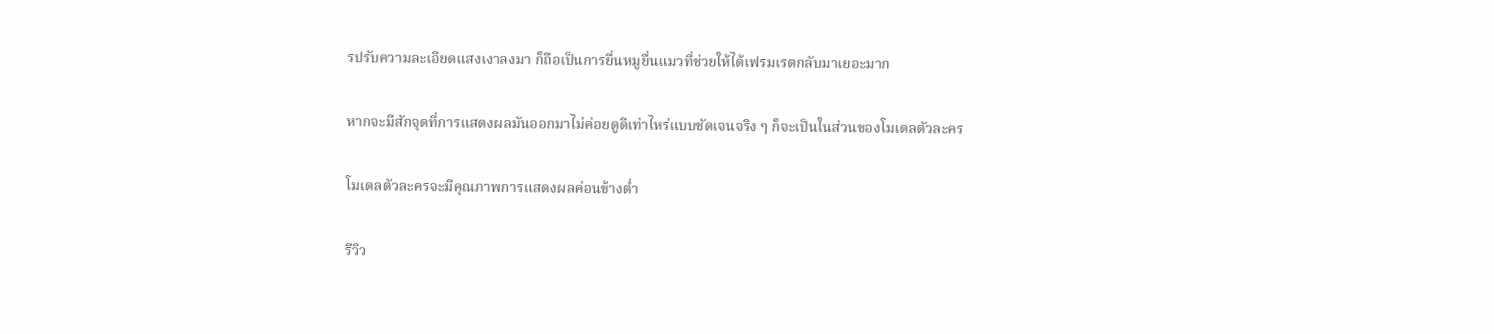รปรับความละเอียดแสงเงาลงมา ก็ถือเป็นการยื่นหมูยื่นแมวที่ช่วยให้ได้เฟรมเรตกลับมาเยอะมาก

หากจะมีสักจุดที่การแสดงผลมันออกมาไม่ค่อยดูดีเท่าไหร่แบบชัดเจนจริง ๆ ก็จะเป็นในส่วนของโมเดลตัวละคร

โมเดลตัวละครจะมีคุณภาพการแสดงผลค่อนข้างต่ำ

รีวิว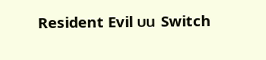Resident Evil บน Switch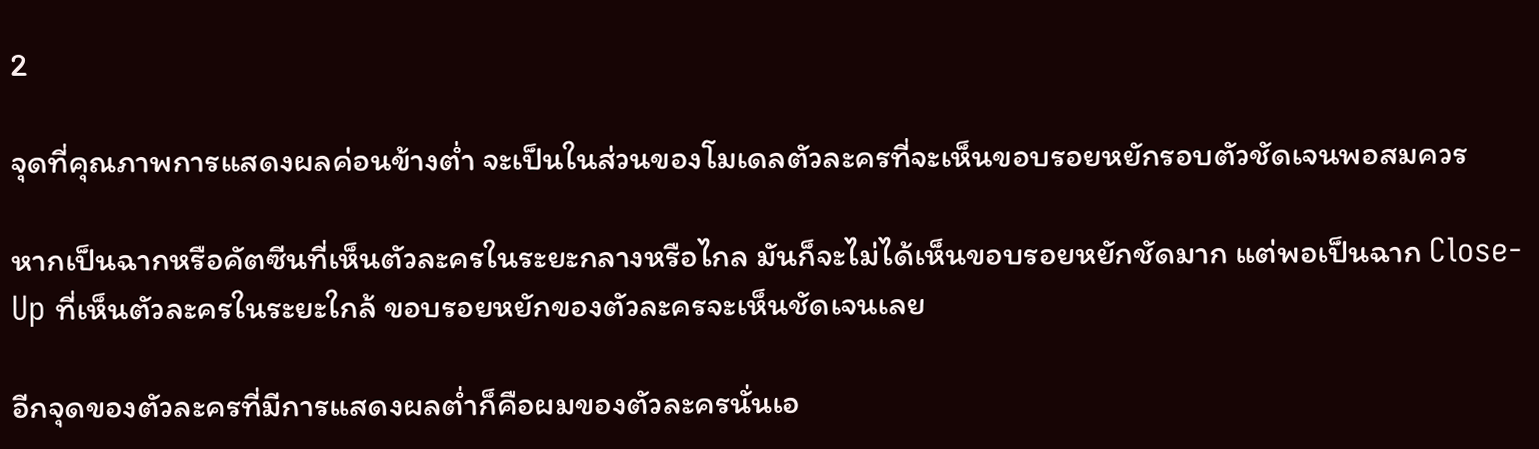2

จุดที่คุณภาพการแสดงผลค่อนข้างต่ำ จะเป็นในส่วนของโมเดลตัวละครที่จะเห็นขอบรอยหยักรอบตัวชัดเจนพอสมควร

หากเป็นฉากหรือคัตซีนที่เห็นตัวละครในระยะกลางหรือไกล มันก็จะไม่ได้เห็นขอบรอยหยักชัดมาก แต่พอเป็นฉาก Close-Up ที่เห็นตัวละครในระยะใกล้ ขอบรอยหยักของตัวละครจะเห็นชัดเจนเลย

อีกจุดของตัวละครที่มีการแสดงผลต่ำก็คือผมของตัวละครนั่นเอ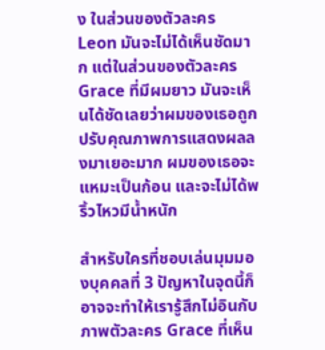ง ในส่วนของตัวละคร Leon มันจะไม่ได้เห็นชัดมาก แต่ในส่วนของตัวละคร Grace ที่มีผมยาว มันจะเห็นได้ชัดเลยว่าผมของเธอถูกปรับคุณภาพการแสดงผลลงมาเยอะมาก ผมของเธอจะแหมะเป็นก้อน และจะไม่ได้พริ้วไหวมีน้ำหนัก

สำหรับใครที่ชอบเล่นมุมมองบุคคลที่ 3 ปัญหาในจุดนี้ก็อาจจะทำให้เรารู้สึกไม่อินกับภาพตัวละคร Grace ที่เห็น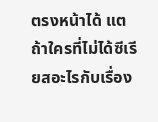ตรงหน้าได้ แตถ้าใครที่ไม่ได้ซีเรียสอะไรกับเรื่อง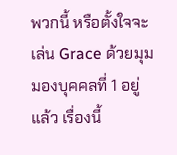พวกนี้ หรือตั้งใจจะเล่น Grace ด้วยมุมมองบุคคลที่ 1 อยู่แล้ว เรื่องนี้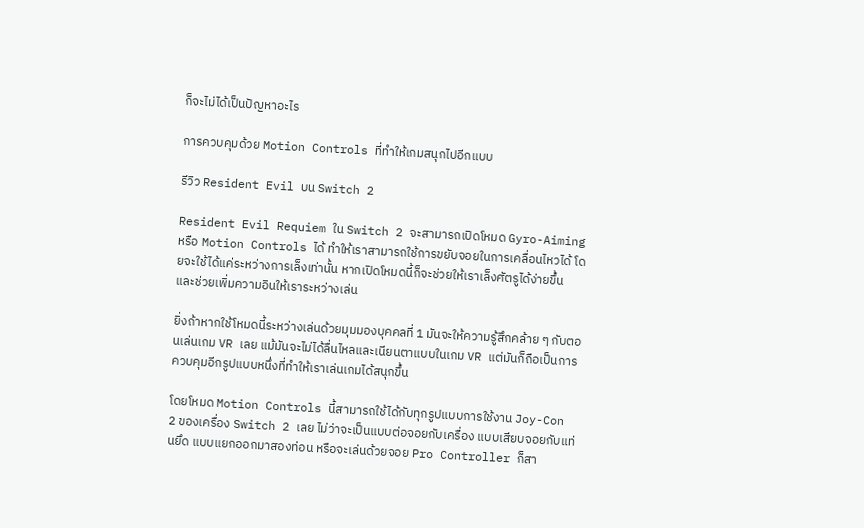ก็จะไม่ได้เป็นปัญหาอะไร

การควบคุมด้วย Motion Controls ที่ทำให้เกมสนุกไปอีกแบบ

รีวิว Resident Evil บน Switch 2

Resident Evil Requiem ใน Switch 2 จะสามารถเปิดโหมด Gyro-Aiming หรือ Motion Controls ได้ ทำให้เราสามารถใช้การขยับจอยในการเคลื่อนไหวได้ โดยจะใช้ได้แค่ระหว่างการเล็งเท่านั้น หากเปิดโหมดนี้ก็จะช่วยให้เราเล็งศัตรูได้ง่ายขึ้น และช่วยเพิ่มความอินให้เราระหว่างเล่น

ยิ่งถ้าหากใช้โหมดนี้ระหว่างเล่นด้วยมุมมองบุคคลที่ 1 มันจะให้ความรู้สึกคล้าย ๆ กับตอนเล่นเกม VR เลย แม้มันจะไม่ได้ลื่นไหลและเนียนตาแบบในเกม VR แต่มันก็ถือเป็นการควบคุมอีกรูปแบบหนึ่งที่ทำให้เราเล่นเกมได้สนุกขึ้น

โดยโหมด Motion Controls นี้สามารถใช้ได้กับทุกรูปแบบการใช้งาน Joy-Con 2 ของเครื่อง Switch 2 เลย ไม่ว่าจะเป็นแบบต่อจอยกับเครื่อง แบบเสียบจอยกับแท่นยึด แบบแยกออกมาสองท่อน หรือจะเล่นด้วยจอย Pro Controller ก็สา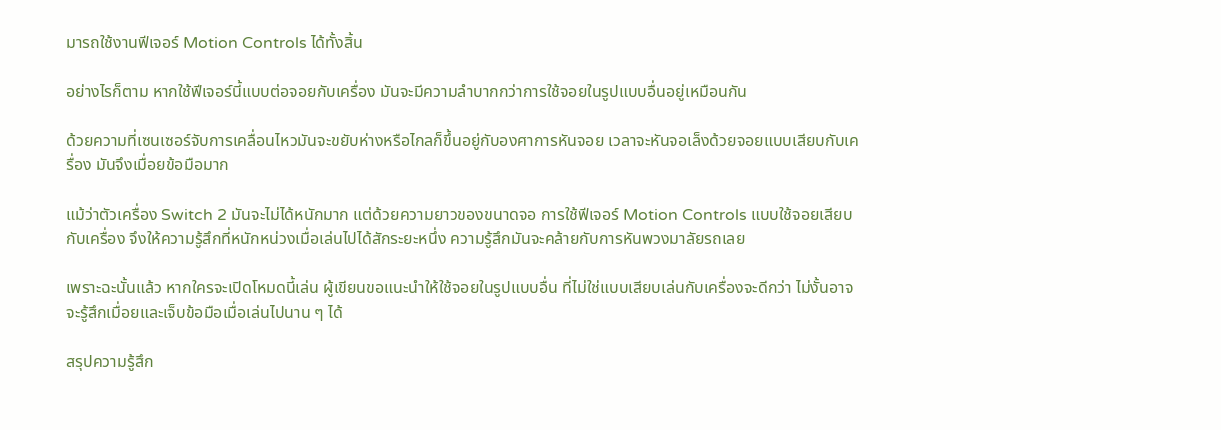มารถใช้งานฟีเจอร์ Motion Controls ได้ทั้งสิ้น

อย่างไรก็ตาม หากใช้ฟีเจอร์นี้แบบต่อจอยกับเครื่อง มันจะมีความลำบากกว่าการใช้จอยในรูปแบบอื่นอยู่เหมือนกัน

ด้วยความที่เซนเซอร์จับการเคลื่อนไหวมันจะขยับห่างหรือไกลก็ขึ้นอยู่กับองศาการหันจอย เวลาจะหันจอเล็งด้วยจอยแบบเสียบกับเครื่อง มันจึงเมื่อยข้อมือมาก

แม้ว่าตัวเครื่อง Switch 2 มันจะไม่ได้หนักมาก แต่ด้วยความยาวของขนาดจอ การใช้ฟีเจอร์ Motion Controls แบบใช้จอยเสียบกับเครื่อง จึงให้ความรู้สึกที่หนักหน่วงเมื่อเล่นไปได้สักระยะหนึ่ง ความรู้สึกมันจะคล้ายกับการหันพวงมาลัยรถเลย

เพราะฉะนั้นแล้ว หากใครจะเปิดโหมดนี้เล่น ผู้เขียนขอแนะนำให้ใช้จอยในรูปแบบอื่น ที่ไม่ใช่แบบเสียบเล่นกับเครื่องจะดีกว่า ไม่งั้นอาจจะรู้สึกเมื่อยและเจ็บข้อมือเมื่อเล่นไปนาน ๆ ได้

สรุปความรู้สึก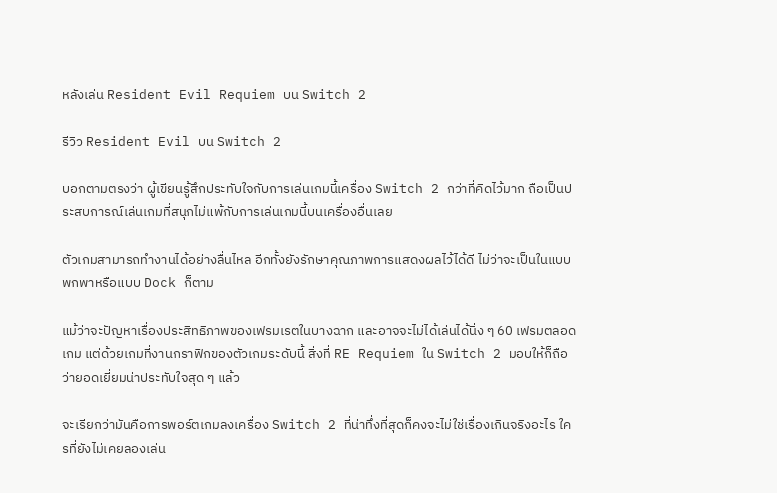หลังเล่น Resident Evil Requiem บน Switch 2

รีวิว Resident Evil บน Switch 2

บอกตามตรงว่า ผู้เขียนรู้สึกประทับใจกับการเล่นเกมนี้เครื่อง Switch 2 กว่าที่คิดไว้มาก ถือเป็นประสบการณ์เล่นเกมที่สนุกไม่แพ้กับการเล่นเกมนี้บนเครื่องอื่นเลย

ตัวเกมสามารถทำงานได้อย่างลื่นไหล อีกทั้งยังรักษาคุณภาพการแสดงผลไว้ได้ดี ไม่ว่าจะเป็นในแบบพกพาหรือแบบ Dock ก็ตาม

แม้ว่าจะปัญหาเรื่องประสิทธิภาพของเฟรมเรตในบางฉาก และอาจจะไม่ได้เล่นได้นิ่ง ๆ 60 เฟรมตลอดเกม แต่ด้วยเกมที่งานกราฟิกของตัวเกมระดับนี้ สิ่งที่ RE Requiem ใน Switch 2 มอบให้ก็ถือว่ายอดเยี่ยมน่าประทับใจสุด ๆ แล้ว

จะเรียกว่ามันคือการพอร์ตเกมลงเครื่อง Switch 2 ที่น่าทึ่งที่สุดก็คงจะไม่ใช่เรื่องเกินจริงอะไร ใครที่ยังไม่เคยลองเล่น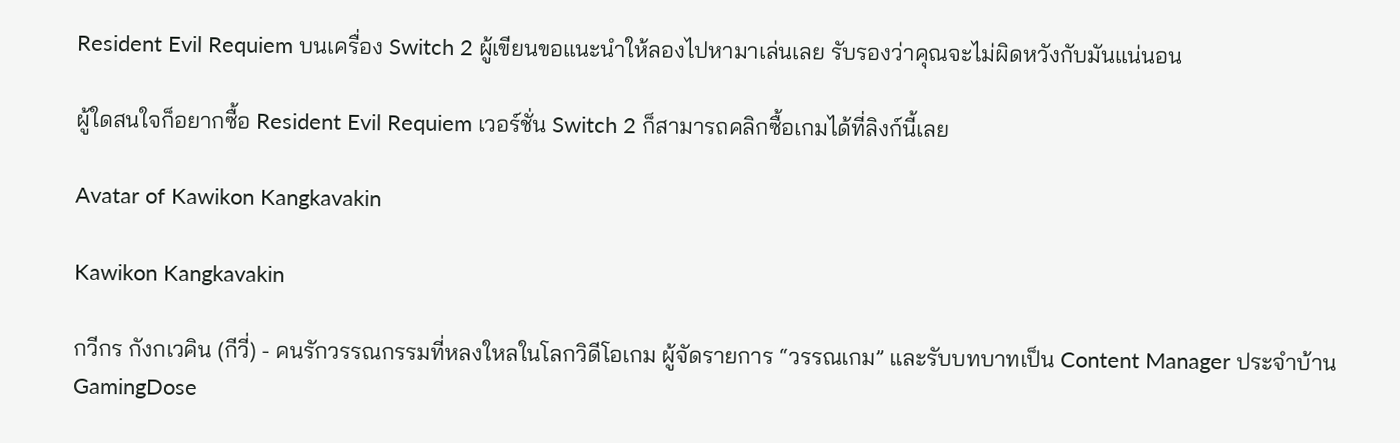Resident Evil Requiem บนเครื่อง Switch 2 ผู้เขียนขอแนะนำให้ลองไปหามาเล่นเลย รับรองว่าคุณจะไม่ผิดหวังกับมันแน่นอน

ผู้ใดสนใจก็อยากซื้อ Resident Evil Requiem เวอร์ชั่น Switch 2 ก็สามารถคลิกซื้อเกมได้ที่ลิงก์นี้เลย

Avatar of Kawikon Kangkavakin

Kawikon Kangkavakin

กวีกร กังกเวคิน (กีวี่) - คนรักวรรณกรรมที่หลงใหลในโลกวิดีโอเกม ผู้จัดรายการ “วรรณเกม” และรับบทบาทเป็น Content Manager ประจำบ้าน GamingDose